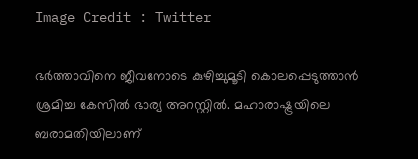Image Credit : Twitter

ഭര്‍ത്താവിനെ ജീവനോടെ കുഴിച്ചുമൂടി കൊലപ്പെടുത്താന്‍ ശ്രമിച്ച കേസില്‍ ഭാര്യ അറസ്റ്റില്‍. മഹാരാഷ്ട്രയിലെ ബരാമതിയിലാണ്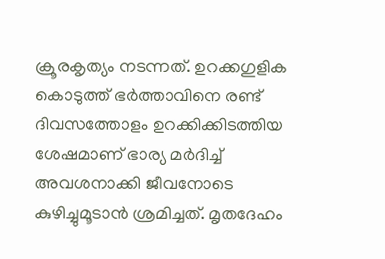ക്രൂരകൃത്യം നടന്നത്. ഉറക്കഗുളിക കൊടുത്ത് ഭര്‍ത്താവിനെ രണ്ട് ദിവസത്തോളം ഉറക്കിക്കിടത്തിയ ശേഷമാണ് ഭാര്യ മര്‍ദിച്ച് അവശനാക്കി ജീവനോടെ കുഴിച്ചുമൂടാന്‍ ശ്രമിച്ചത്. മൃതദേഹം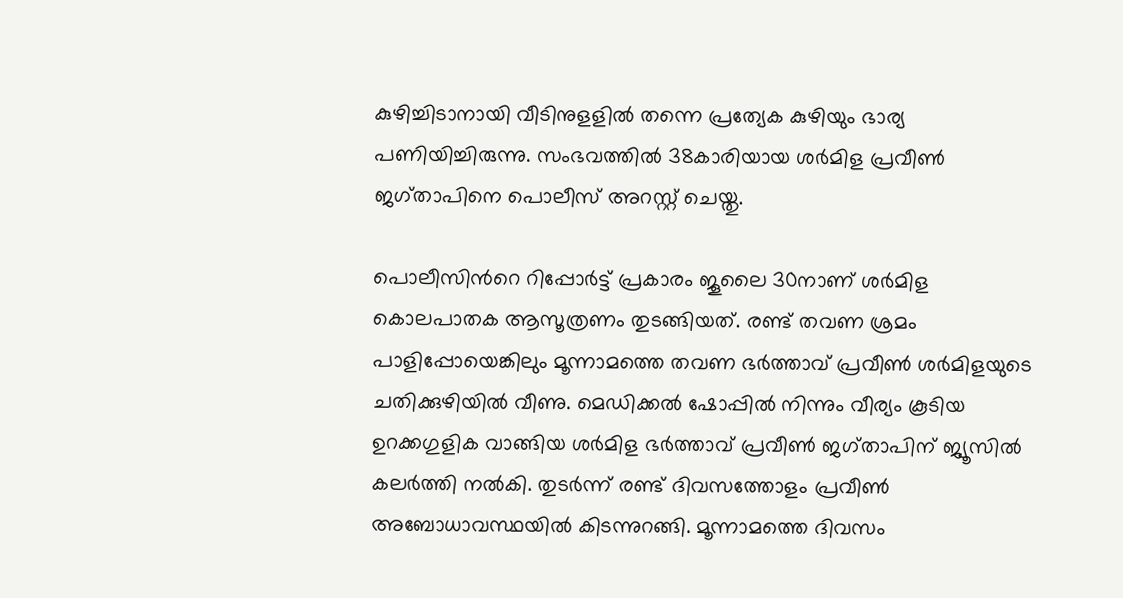കുഴിച്ചിടാനായി വീടിനുളളില്‍ തന്നെ പ്രത്യേക കുഴിയും ഭാര്യ പണിയിച്ചിരുന്നു. സംഭവത്തില്‍ 38കാരിയായ ശർമിള പ്രവീൺ ജഗ്താപിനെ പൊലീസ് അറസ്റ്റ് ചെയ്തു.

പൊലീസിന്‍റെ റിപ്പോര്‍ട്ട് പ്രകാരം ജൂലൈ 30നാണ് ശർമിള കൊലപാതക ആസൂത്രണം തുടങ്ങിയത്. രണ്ട് തവണ ശ്രമം പാളിപ്പോയെങ്കിലും മൂന്നാമത്തെ തവണ ഭർത്താവ് പ്രവീൺ ശര്‍മിളയുടെ ചതിക്കുഴിയില്‍ വീണു. മെഡിക്കല്‍ ഷോപ്പില്‍ നിന്നും വീര്യം കൂടിയ ഉറക്കഗുളിക വാങ്ങിയ ശര്‍മിള ഭര്‍ത്താവ് പ്രവീണ്‍ ജഗ്താപിന് ജ്യൂസില്‍ കലര്‍ത്തി നല്‍കി. തുടര്‍ന്ന് രണ്ട് ദിവസത്തോളം പ്രവീണ്‍ അബോധാവസ്ഥയില്‍ കിടന്നുറങ്ങി. മൂന്നാമത്തെ ദിവസം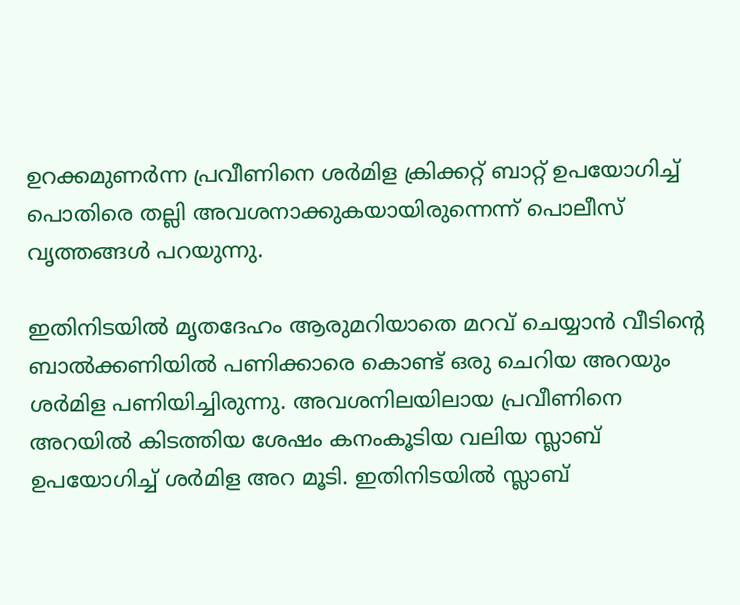ഉറക്കമുണര്‍ന്ന പ്രവീണിനെ ശര്‍മിള ക്രിക്കറ്റ് ബാറ്റ് ഉപയോഗിച്ച് പൊതിരെ തല്ലി അവശനാക്കുകയായിരുന്നെന്ന് പൊലീസ് വൃത്തങ്ങള്‍ പറയുന്നു.

ഇതിനിടയില്‍ മൃതദേഹം ആരുമറിയാതെ മറവ് ചെയ്യാന്‍ വീടിന്‍റെ ബാല്‍ക്കണിയില്‍ പണിക്കാരെ കൊണ്ട് ഒരു ചെറിയ അറയും ശര്‍മിള പണിയിച്ചിരുന്നു. അവശനിലയിലായ പ്രവീണിനെ അറയില്‍ കിടത്തിയ ശേഷം കനംകൂടിയ വലിയ സ്ലാബ് ഉപയോഗിച്ച് ശര്‍മിള അറ മൂടി. ഇതിനിടയില്‍ സ്ലാബ്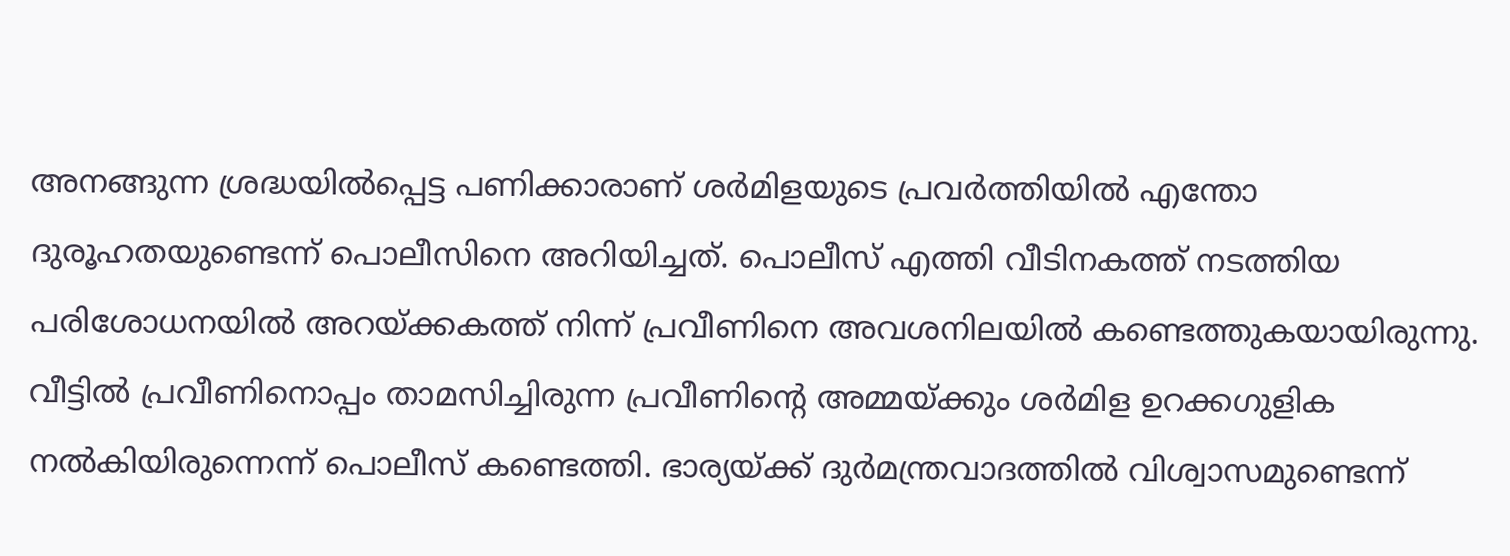അനങ്ങുന്ന ശ്രദ്ധയില്‍പ്പെട്ട പണിക്കാരാണ് ശര്‍മിളയുടെ പ്രവര്‍ത്തിയില്‍ എന്തോ ദുരൂഹതയുണ്ടെന്ന് പൊലീസിനെ അറിയിച്ചത്. പൊലീസ് എത്തി വീടിനകത്ത് നടത്തിയ പരിശോധനയില്‍ അറയ്ക്കകത്ത് നിന്ന് പ്രവീണിനെ അവശനിലയില്‍ കണ്ടെത്തുകയായിരുന്നു. വീട്ടില്‍ പ്രവീണിനൊപ്പം താമസിച്ചിരുന്ന പ്രവീണിന്‍റെ അമ്മയ്ക്കും ശര്‍മിള ഉറക്കഗുളിക നല്‍കിയിരുന്നെന്ന് പൊലീസ് കണ്ടെത്തി. ഭാര്യയ്ക്ക് ദുര്‍മന്ത്രവാദത്തില്‍ വിശ്വാസമുണ്ടെന്ന്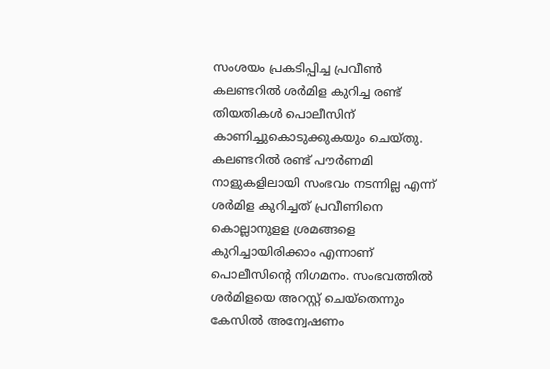സംശയം പ്രകടിപ്പിച്ച പ്രവീണ്‍ കലണ്ടറില്‍ ശര്‍മിള കുറിച്ച രണ്ട് തിയതികള്‍ പൊലീസിന് കാണിച്ചുകൊടുക്കുകയും ചെയ്തു. കലണ്ടറില്‍ രണ്ട് പൗര്‍ണമി നാളുകളിലായി സംഭവം നടന്നില്ല എന്ന് ശര്‍മിള കുറിച്ചത് പ്രവീണിനെ കൊല്ലാനുളള ശ്രമങ്ങളെ കുറിച്ചായിരിക്കാം എന്നാണ് പൊലീസിന്‍റെ നിഗമനം. സംഭവത്തില്‍ ശര്‍മിളയെ അറസ്റ്റ് ചെയ്തെന്നും കേസില്‍ അന്വേഷണം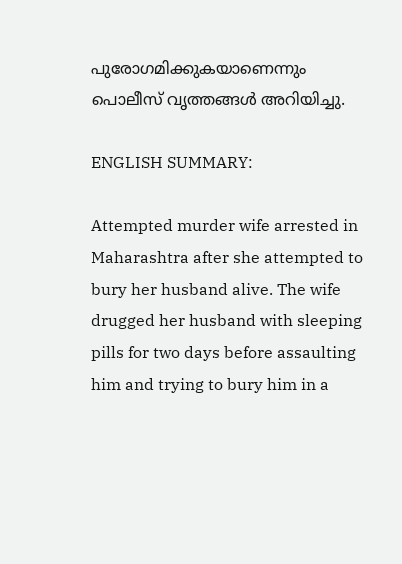പുരോഗമിക്കുകയാണെന്നും പൊലീസ് വൃത്തങ്ങള്‍ അറിയിച്ചു.

ENGLISH SUMMARY:

Attempted murder wife arrested in Maharashtra after she attempted to bury her husband alive. The wife drugged her husband with sleeping pills for two days before assaulting him and trying to bury him in a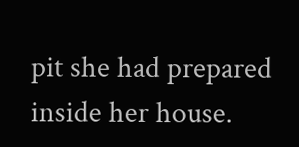pit she had prepared inside her house.